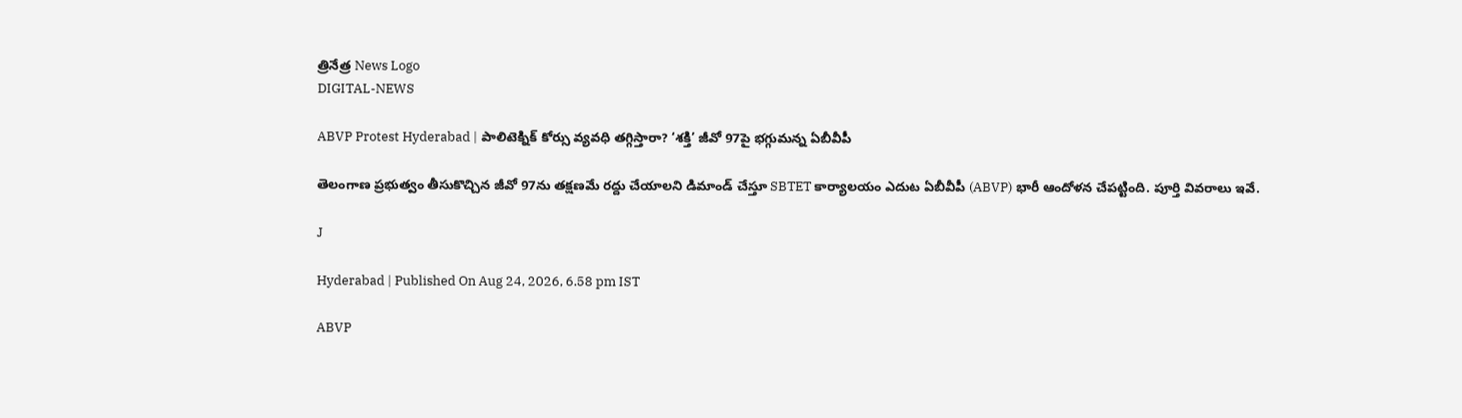త్రినేత్ర News Logo
DIGITAL-NEWS

ABVP Protest Hyderabad | పాలిటెక్నిక్ కోర్సు వ్యవధి తగ్గిస్తారా? ‘శక్తి’ జీవో 97పై భగ్గుమన్న ఏబీవీపీ

తెలంగాణ ప్రభుత్వం తీసుకొచ్చిన జీవో 97ను తక్షణమే రద్దు చేయాలని డిమాండ్ చేస్తూ SBTET కార్యాలయం ఎదుట ఏబీవీపీ (ABVP) భారీ ఆందోళన చేపట్టింది. పూర్తి వివరాలు ఇవే.

J

Hyderabad | Published On Aug 24, 2026, 6.58 pm IST

ABVP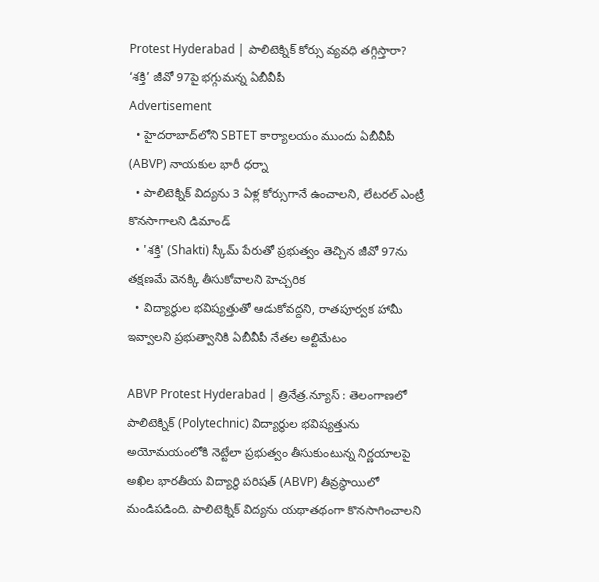Protest Hyderabad | పాలిటెక్నిక్ కోర్సు వ్యవధి తగ్గిస్తారా? ‘శక్తి’ జీవో 97పై భగ్గుమన్న ఏబీవీపీ
Advertisement
  • హైదరాబాద్‌లోని SBTET కార్యాలయం ముందు ఏబీవీపీ (ABVP) నాయకుల భారీ ధర్నా
  • పాలిటెక్నిక్ విద్యను 3 ఏళ్ల కోర్సుగానే ఉంచాలని, లేటరల్ ఎంట్రీ కొనసాగాలని డిమాండ్
  • 'శక్తి' (Shakti) స్కీమ్ పేరుతో ప్రభుత్వం తెచ్చిన జీవో 97ను తక్షణమే వెనక్కి తీసుకోవాలని హెచ్చరిక
  • విద్యార్థుల భవిష్యత్తుతో ఆడుకోవద్దని, రాతపూర్వక హామీ ఇవ్వాలని ప్రభుత్వానికి ఏబీవీపీ నేతల అల్టిమేటం

ABVP Protest Hyderabad | త్రినేత్ర.న్యూస్ : తెలంగాణలో పాలిటెక్నిక్ (Polytechnic) విద్యార్థుల భవిష్యత్తును అయోమయంలోకి నెట్టేలా ప్రభుత్వం తీసుకుంటున్న నిర్ణయాలపై అఖిల భారతీయ విద్యార్థి పరిషత్ (ABVP) తీవ్రస్థాయిలో మండిపడింది. పాలిటెక్నిక్ విద్యను యథాతథంగా కొనసాగించాలని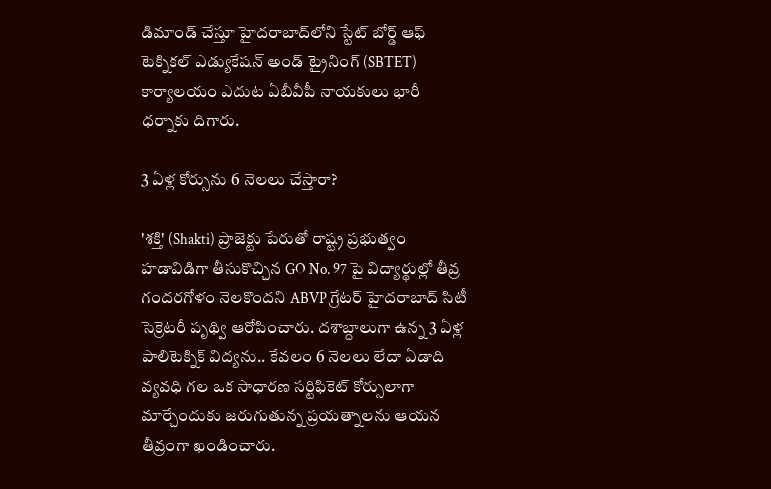డిమాండ్ చేస్తూ హైదరాబాద్‌లోని స్టేట్ బోర్డ్ ఆఫ్ టెక్నికల్ ఎడ్యుకేషన్ అండ్ ట్రైనింగ్ (SBTET) కార్యాలయం ఎదుట ఏబీవీపీ నాయకులు భారీ ధర్నాకు దిగారు.

3 ఏళ్ల కోర్సును 6 నెలలు చేస్తారా?

'శక్తి' (Shakti) ప్రాజెక్టు పేరుతో రాష్ట్ర ప్రభుత్వం హడావిడిగా తీసుకొచ్చిన GO No. 97 పై విద్యార్థుల్లో తీవ్ర గందరగోళం నెలకొందని ABVP గ్రేటర్ హైదరాబాద్ సిటీ సెక్రెటరీ పృథ్వి ఆరోపించారు. దశాబ్దాలుగా ఉన్న 3 ఏళ్ల పాలిటెక్నిక్ విద్యను.. కేవలం 6 నెలలు లేదా ఏడాది వ్యవధి గల ఒక సాధారణ సర్టిఫికెట్ కోర్సులాగా మార్చేందుకు జరుగుతున్న ప్రయత్నాలను ఆయన తీవ్రంగా ఖండించారు.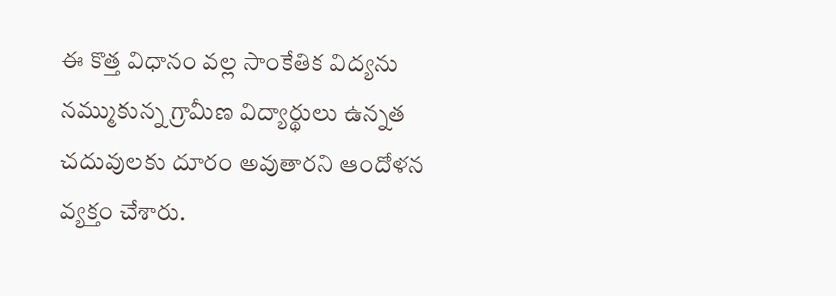ఈ కొత్త విధానం వల్ల సాంకేతిక విద్యను నమ్ముకున్న గ్రామీణ విద్యార్థులు ఉన్నత చదువులకు దూరం అవుతారని ఆందోళన వ్యక్తం చేశారు.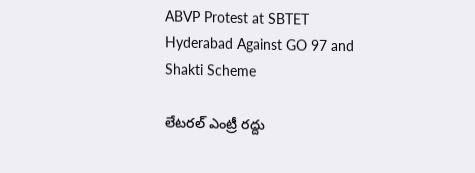ABVP Protest at SBTET Hyderabad Against GO 97 and Shakti Scheme

లేటరల్ ఎంట్రీ రద్దు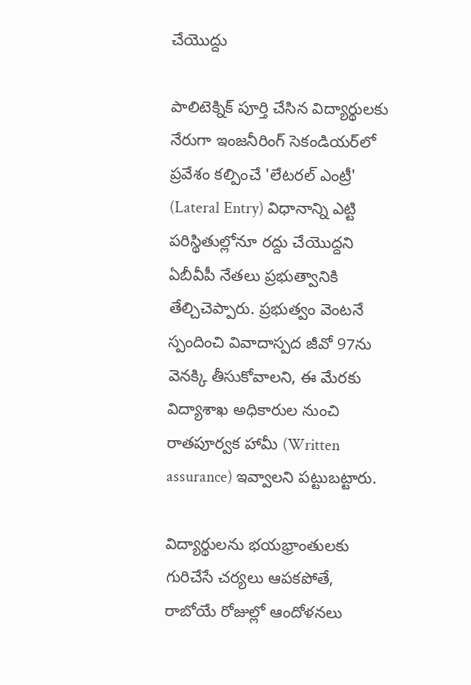చేయొద్దు

పాలిటెక్నిక్ పూర్తి చేసిన విద్యార్థులకు నేరుగా ఇంజనీరింగ్ సెకండియర్‌లో ప్రవేశం కల్పించే 'లేటరల్ ఎంట్రీ' (Lateral Entry) విధానాన్ని ఎట్టి పరిస్థితుల్లోనూ రద్దు చేయొద్దని ఏబీవీపీ నేతలు ప్రభుత్వానికి తేల్చిచెప్పారు. ప్రభుత్వం వెంటనే స్పందించి వివాదాస్పద జీవో 97ను వెనక్కి తీసుకోవాలని, ఈ మేరకు విద్యాశాఖ అధికారుల నుంచి రాతపూర్వక హామీ (Written assurance) ఇవ్వాలని పట్టుబట్టారు.

విద్యార్థులను భయభ్రాంతులకు గురిచేసే చర్యలు ఆపకపోతే, రాబోయే రోజుల్లో ఆందోళనలు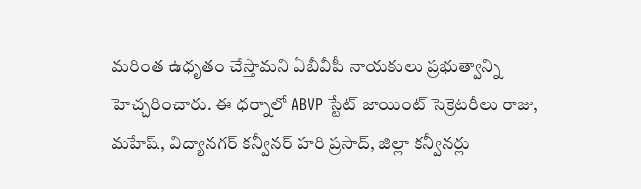మరింత ఉధృతం చేస్తామని ఏబీవీపీ నాయకులు ప్రభుత్వాన్ని హెచ్చరించారు. ఈ ధర్నాలో ABVP స్టేట్ జాయింట్ సెక్రెటరీలు రాజు, మహేష్, విద్యానగర్ కన్వీనర్ హరి ప్రసాద్, జిల్లా కన్వీనర్లు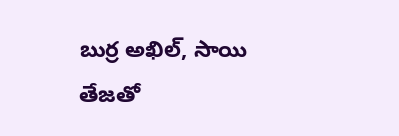బుర్ర అఖిల్, సాయి తేజతో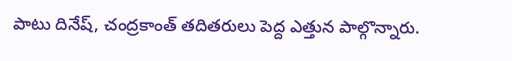పాటు దినేష్, చంద్రకాంత్ తదితరులు పెద్ద ఎత్తున పాల్గొన్నారు.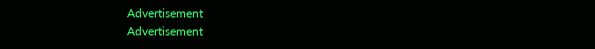Advertisement
Advertisement